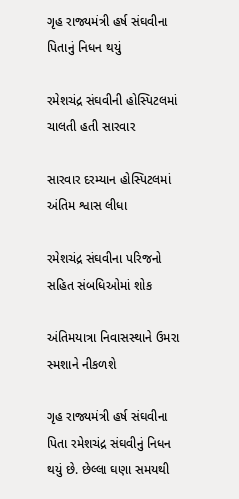ગૃહ રાજ્યમંત્રી હર્ષ સંઘવીના પિતાનું નિધન થયું

રમેશચંદ્ર સંઘવીની હોસ્પિટલમાં ચાલતી હતી સારવાર

સારવાર દરમ્યાન હોસ્પિટલમાં અંતિમ શ્વાસ લીધા

રમેશચંદ્ર સંઘવીના પરિજનો સહિત સંબધિઓમાં શોક

અંતિમયાત્રા નિવાસસ્થાને ઉમરા સ્મશાને નીકળશે

ગૃહ રાજ્યમંત્રી હર્ષ સંઘવીના પિતા રમેશચંદ્ર સંઘવીનું નિધન થયું છે. છેલ્લા ઘણા સમયથી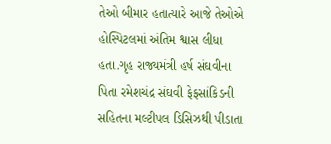તેઓ બીમાર હતાત્યારે આજે તેઓએ હોસ્પિટલમાં અંતિમ શ્વાસ લીધા હતા.ગૃહ રાજ્યમંત્રી હર્ષ સંઘવીના પિતા રમેશચંદ્ર સંઘવી ફેફસાંકિડની સહિતના મલ્ટીપલ ડિસિઝથી પીડાતા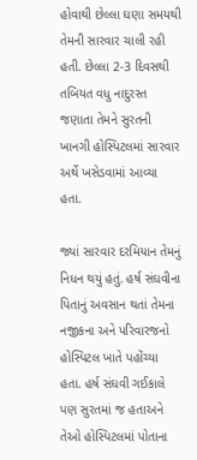હોવાથી છેલ્લા ઘણા સમયથી તેમની સારવાર ચાલી રહી હતી. છેલ્લા 2-3 દિવસથી તબિયત વધુ નાદુરસ્ત જણાતા તેમને સુરતની ખાનગી હોસ્પિટલમાં સારવાર અર્થે ખસેડવામાં આવ્યા હતા.

જ્યાં સારવાર દરમિયાન તેમનું નિધન થયું હતું. હર્ષ સંઘવીના પિતાનું અવસાન થતાં તેમના નજીકના અને પરિવારજનો હોસ્પિટલ ખાતે પહોંચ્યા હતા. હર્ષ સંઘવી ગઈકાલે પણ સુરતમાં જ હતાઅને તેઓ હોસ્પિટલમાં પોતાના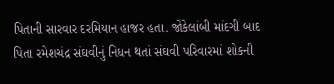પિતાની સારવાર દરમિયાન હાજર હતા. જોકેલાંબી માંદગી બાદ પિતા રમેશચંદ્ર સંઘવીનું નિધન થતાં સંઘવી પરિવારમાં શોકની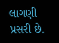લાગણી પ્રસરી છે.